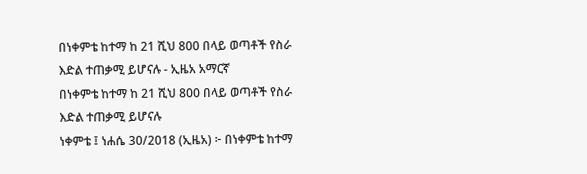በነቀምቴ ከተማ ከ 21 ሺህ 800 በላይ ወጣቶች የስራ እድል ተጠቃሚ ይሆናሉ - ኢዜአ አማርኛ
በነቀምቴ ከተማ ከ 21 ሺህ 800 በላይ ወጣቶች የስራ እድል ተጠቃሚ ይሆናሉ
ነቀምቴ ፤ ነሐሴ 30/2018 (ኢዜአ) ፦ በነቀምቴ ከተማ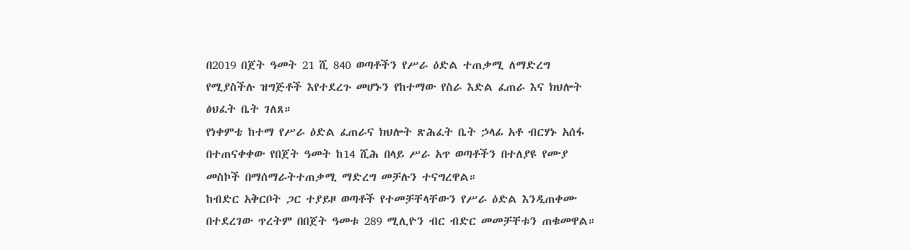በ2019 በጀት ዓመት 21 ሺ 840 ወጣቶችን የሥራ ዕድል ተጠቃሚ ለማድረግ የሚያስችሉ ዝግጅቶች እየተደረጉ መሆኑን የከተማው የስራ እድል ፈጠራ እና ክህሎት ፅህፈት ቤት ገለጸ።
የነቀምቴ ከተማ የሥራ ዕድል ፈጠራና ክህሎት ጽሕፈት ቤት ኃላፊ አቶ ብርሃኑ አሰፋ በተጠናቀቀው የበጀት ዓመት ከ14 ሺሕ በላይ ሥራ አጥ ወጣቶችን በተለያዩ የሙያ መስኮች በማሰማራትተጠቃሚ ማድረግ መቻሉን ተናግረዋል።
ከብድር አቅርቦት ጋር ተያይዞ ወጣቶች የተመቻቸላቸውን የሥራ ዕድል እንዲጠቀሙ በተደረገው ጥረትም በበጀት ዓመቱ 289 ሚሊዮን ብር ብድር መመቻቸቱን ጠቁመዋል።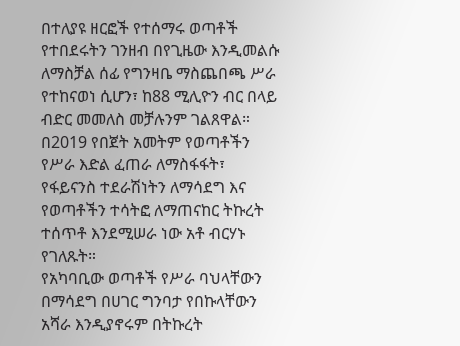በተለያዩ ዘርፎች የተሰማሩ ወጣቶች የተበደሩትን ገንዘብ በየጊዜው እንዲመልሱ ለማስቻል ሰፊ የግንዛቤ ማስጨበጫ ሥራ የተከናወነ ሲሆን፣ ከ88 ሚሊዮን ብር በላይ ብድር መመለስ መቻሉንም ገልጸዋል።
በ2019 የበጀት አመትም የወጣቶችን የሥራ እድል ፈጠራ ለማስፋፋት፣ የፋይናንስ ተደራሽነትን ለማሳደግ እና የወጣቶችን ተሳትፎ ለማጠናከር ትኩረት ተሰጥቶ እንደሚሠራ ነው አቶ ብርሃኑ የገለጹት።
የአካባቢው ወጣቶች የሥራ ባህላቸውን በማሳደግ በሀገር ግንባታ የበኩላቸውን አሻራ እንዲያኖሩም በትኩረት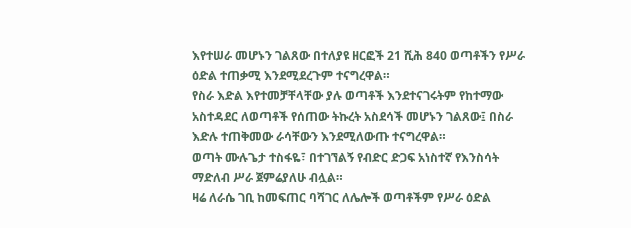እየተሠራ መሆኑን ገልጸው በተለያዩ ዘርፎች 21 ሺሕ 840 ወጣቶችን የሥራ ዕድል ተጠቃሚ እንደሚደረጉም ተናግረዋል።
የስራ እድል እየተመቻቸላቸው ያሉ ወጣቶች እንደተናገሩትም የከተማው አስተዳደር ለወጣቶች የሰጠው ትኩረት አስደሳች መሆኑን ገልጸው፤ በስራ እድሉ ተጠቅመው ራሳቸውን እንደሚለውጡ ተናግረዋል።
ወጣት ሙሉጌታ ተስፋዬ፣ በተገኘልኝ የብድር ድጋፍ አነስተኛ የእንስሳት ማድለብ ሥራ ጀምሬያለሁ ብሏል።
ዛሬ ለራሴ ገቢ ከመፍጠር ባሻገር ለሌሎች ወጣቶችም የሥራ ዕድል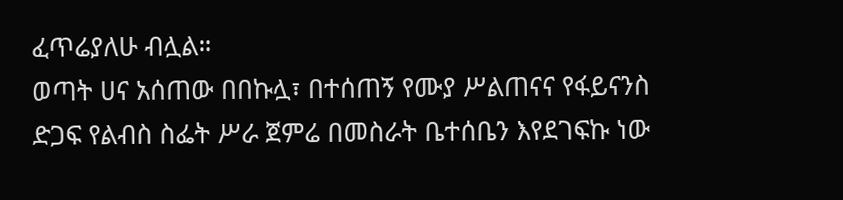ፈጥሬያለሁ ብሏል።
ወጣት ሀና አሰጠው በበኩሏ፣ በተሰጠኝ የሙያ ሥልጠናና የፋይናንስ ድጋፍ የልብስ ስፌት ሥራ ጀምሬ በመስራት ቤተሰቤን እየደገፍኩ ነው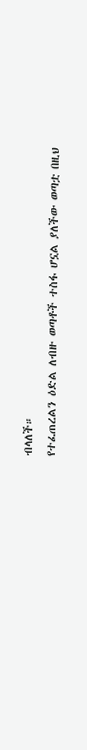ብላለች።
የተፈጠረልን ዕድል ለብዙ ወጣቶች ተስፋ ሆኗል ያለችው ወጣቷ በዚህ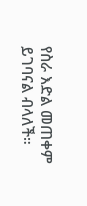የስራ እድል መጠቀም ይገባናል ብላለች።